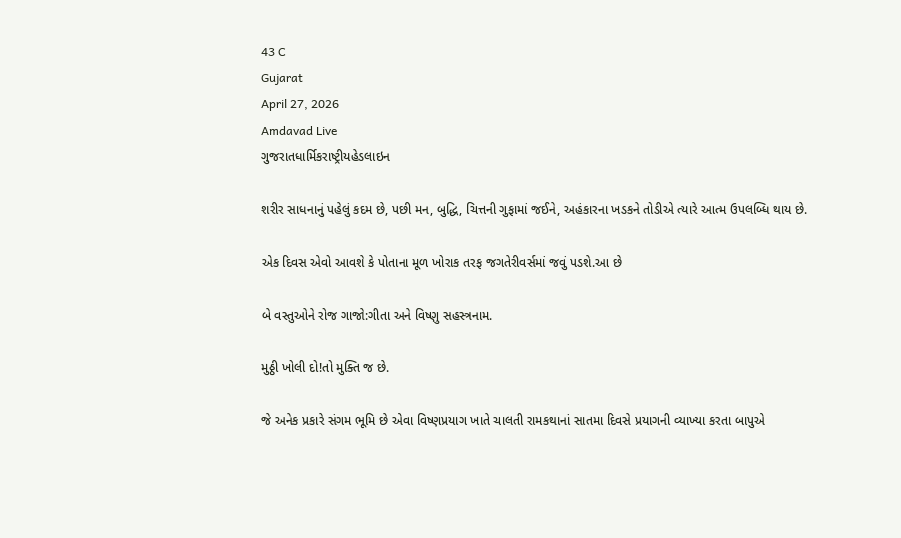43 C
Gujarat
April 27, 2026
Amdavad Live
ગુજરાતધાર્મિકરાષ્ટ્રીયહેડલાઇન

શરીર સાધનાનું પહેલું કદમ છે, પછી મન, બુદ્ધિ, ચિત્તની ગુફામાં જઈને, અહંકારના ખડકને તોડીએ ત્યારે આત્મ ઉપલબ્ધિ થાય છે.

એક દિવસ એવો આવશે કે પોતાના મૂળ ખોરાક તરફ જગતેરીવર્સમાં જવું પડશે.આ છે

બે વસ્તુઓને રોજ ગાજો:ગીતા અને વિષ્ણુ સહસ્ત્રનામ.

મુઠ્ઠી ખોલી દો!તો મુક્તિ જ છે.

જે અનેક પ્રકારે સંગમ ભૂમિ છે એવા વિષ્ણપ્રયાગ ખાતે ચાલતી રામકથાનાં સાતમા દિવસે પ્રયાગની વ્યાખ્યા કરતા બાપુએ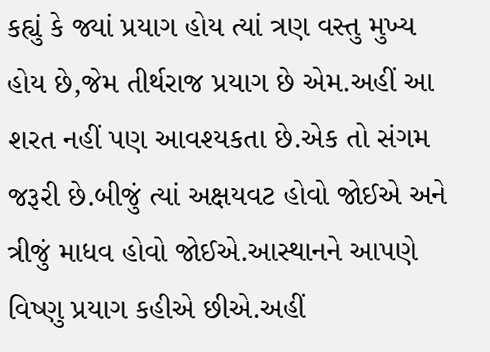કહ્યું કે જ્યાં પ્રયાગ હોય ત્યાં ત્રણ વસ્તુ મુખ્ય હોય છે,જેમ તીર્થરાજ પ્રયાગ છે એમ.અહીં આ શરત નહીં પણ આવશ્યકતા છે.એક તો સંગમ જરૂરી છે.બીજું ત્યાં અક્ષયવટ હોવો જોઈએ અને ત્રીજું માધવ હોવો જોઈએ.આસ્થાનને આપણે વિષ્ણુ પ્રયાગ કહીએ છીએ.અહીં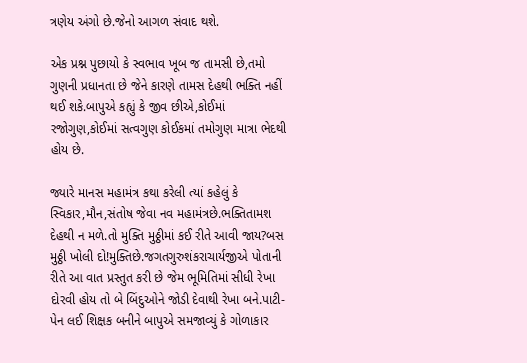ત્રણેય અંગો છે.જેનો આગળ સંવાદ થશે.

એક પ્રશ્ન પુછાયો કે સ્વભાવ ખૂબ જ તામસી છે,તમો ગુણની પ્રધાનતા છે જેને કારણે તામસ દેહથી ભક્તિ નહીં થઈ શકે.બાપુએ કહ્યું કે જીવ છીએ,કોઈમાં રજોગુણ,કોઈમાં સત્વગુણ કોઈકમાં તમોગુણ માત્રા ભેદથી હોય છે.

જ્યારે માનસ મહામંત્ર કથા કરેલી ત્યાં કહેલું કે સ્વિકાર,મૌન,સંતોષ જેવા નવ મહામંત્રછે.ભક્તિતામશ દેહથી ન મળે.તો મુક્તિ મુઠ્ઠીમાં કઈ રીતે આવી જાય?બસ મુઠ્ઠી ખોલી દો!મુક્તિછે.જગતગુરુશંકરાચાર્યજીએ પોતાની રીતે આ વાત પ્રસ્તુત કરી છે જેમ ભૂમિતિમાં સીધી રેખા દોરવી હોય તો બે બિંદુઓને જોડી દેવાથી રેખા બને.પાટી-પેન લઈ શિક્ષક બનીને બાપુએ સમજાવ્યું કે ગોળાકાર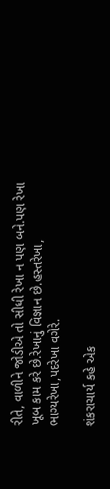રીતે, વાળીને જોડીએ તો સીધી રેખા ન પણ બને.પણ રેખા ખૂબ કામ કરે છે.રેખાનું વિજ્ઞાન છે.હસ્તરેખા, ભાગ્યરેખા,પદરેખા વગેરે.

શંકરાચાર્ય કહે એક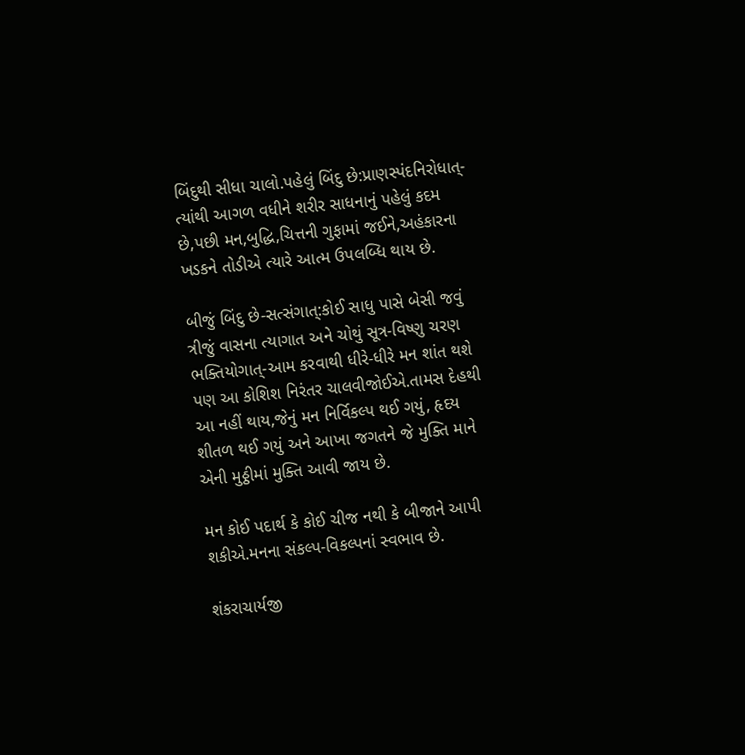બિંદુથી સીધા ચાલો.પહેલું બિંદુ છે:પ્રાણસ્પંદનિરોધાત્-ત્યાંથી આગળ વધીને શરીર સાધનાનું પહેલું કદમ છે,પછી મન,બુદ્ધિ,ચિત્તની ગુફામાં જઈને,અહંકારના ખડકને તોડીએ ત્યારે આત્મ ઉપલબ્ધિ થાય છે.

બીજું બિંદુ છે-સત્સંગાત્:કોઈ સાધુ પાસે બેસી જવું ત્રીજું વાસના ત્યાગાત અને ચોથું સૂત્ર-વિષ્ણુ ચરણ ભક્તિયોગાત્-આમ કરવાથી ધીરે-ધીરે મન શાંત થશે પણ આ કોશિશ નિરંતર ચાલવીજોઈએ.તામસ દેહથી આ નહીં થાય,જેનું મન નિર્વિકલ્પ થઈ ગયું, હૃદય શીતળ થઈ ગયું અને આખા જગતને જે મુક્તિ માને એની મુઠ્ઠીમાં મુક્તિ આવી જાય છે.

મન કોઈ પદાર્થ કે કોઈ ચીજ નથી કે બીજાને આપી શકીએ.મનના સંકલ્પ-વિકલ્પનાં સ્વભાવ છે.

શંકરાચાર્યજી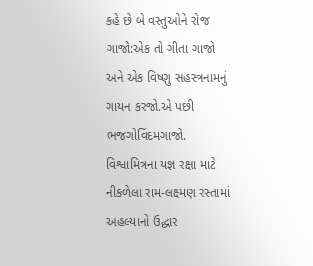કહે છે બે વસ્તુઓને રોજ ગાજો:એક તો ગીતા ગાજો અને એક વિષ્ણુ સહસ્ત્રનામનું ગાયન કરજો.એ પછી ભજગોવિંદમગાજો. વિશ્વામિત્રના યજ્ઞ રક્ષા માટે નીકળેલા રામ-લક્ષ્મણ રસ્તામાં અહલ્યાનો ઉદ્ધાર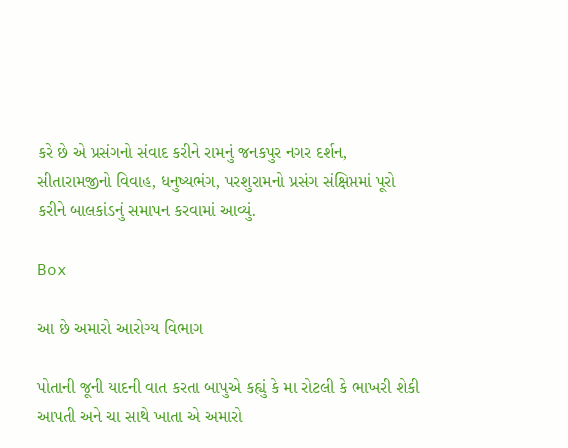કરે છે એ પ્રસંગનો સંવાદ કરીને રામનું જનકપુર નગર દર્શન, સીતારામજીનો વિવાહ, ધનુષ્યભંગ, પરશુરામનો પ્રસંગ સંક્ષિપ્તમાં પૂરો કરીને બાલકાંડનું સમાપન કરવામાં આવ્યું.

Box

આ છે અમારો આરોગ્ય વિભાગ

પોતાની જૂની યાદની વાત કરતા બાપુએ કહ્યું કે મા રોટલી કે ભાખરી શેકી આપતી અને ચા સાથે ખાતા એ અમારો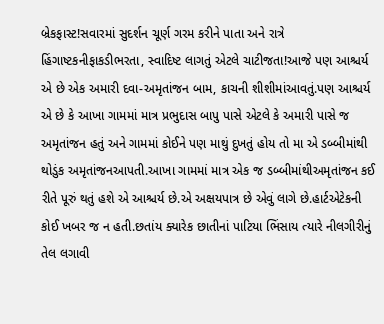બ્રેકફાસ્ટ!સવારમાં સુદર્શન ચૂર્ણ ગરમ કરીને પાતા અને રાત્રે હિંગાષ્ટકનીફાકડીભરતા, સ્વાદિષ્ટ લાગતું એટલે ચાટીજતા!આજે પણ આશ્ચર્ય એ છે એક અમારી દવા-અમૃતાંજન બામ, કાચની શીશીમાંઆવતું.પણ આશ્ચર્ય એ છે કે આખા ગામમાં માત્ર પ્રભુદાસ બાપુ પાસે એટલે કે અમારી પાસે જ અમૃતાંજન હતું અને ગામમાં કોઈને પણ માથું દુખતું હોય તો મા એ ડબ્બીમાંથી થોડુંક અમૃતાંજનઆપતી.આખા ગામમાં માત્ર એક જ ડબ્બીમાંથીઅમૃતાંજન કઈ રીતે પૂરું થતું હશે એ આશ્ચર્ય છે.એ અક્ષયપાત્ર છે એવું લાગે છે.હાર્ટએટેકની કોઈ ખબર જ ન હતી.છતાંય ક્યારેક છાતીનાં પાટિયા ભિંસાય ત્યારે નીલગીરીનું તેલ લગાવી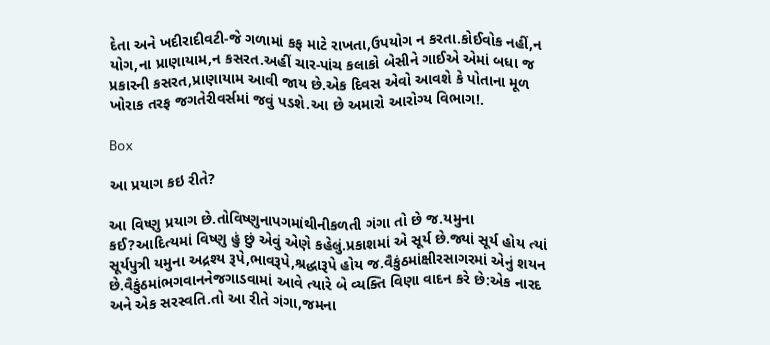દેતા અને ખદીરાદીવટી-જે ગળામાં કફ માટે રાખતા,ઉપયોગ ન કરતા.કોઈવોક નહીં,ન યોગ,ના પ્રાણાયામ,ન કસરત.અહીં ચાર-પાંચ કલાકો બેસીને ગાઈએ એમાં બધા જ પ્રકારની કસરત,પ્રાણાયામ આવી જાય છે.એક દિવસ એવો આવશે કે પોતાના મૂળ ખોરાક તરફ જગતેરીવર્સમાં જવું પડશે.આ છે અમારો આરોગ્ય વિભાગ!.

Box

આ પ્રયાગ કઇ રીતે?

આ વિષ્ણુ પ્રયાગ છે.તોવિષ્ણુનાપગમાંથીનીકળતી ગંગા તો છે જ.યમુના કઈ?આદિત્યમાં વિષ્ણુ હું છું એવું એણે કહેલું.પ્રકાશમાં એ સૂર્ય છે.જ્યાં સૂર્ય હોય ત્યાં સૂર્યપુત્રી યમુના અદ્રશ્ય રૂપે,ભાવરૂપે,શ્રદ્ધારૂપે હોય જ.વૈકુંઠમાંક્ષીરસાગરમાં એનું શયન છે.વૈકુંઠમાંભગવાનનેજગાડવામાં આવે ત્યારે બે વ્યક્તિ વિણા વાદન કરે છે:એક નારદ અને એક સરસ્વતિ.તો આ રીતે ગંગા,જમના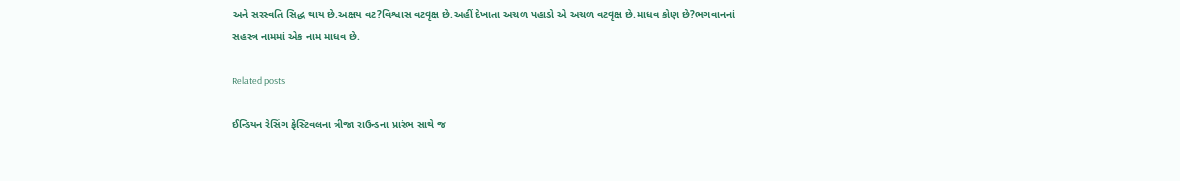અને સરસ્વતિ સિદ્ધ થાય છે.અક્ષય વટ?વિશ્વાસ વટવૃક્ષ છે.અહીં દેખાતા અચળ પહાડો એ અચળ વટવૃક્ષ છે.માધવ કોણ છે?ભગવાનનાં સહસ્ત્ર નામમાં એક નામ માધવ છે.

Related posts

ઈન્ડિયન રેસિંગ ફેસ્ટિવલના ત્રીજા રાઉન્ડના પ્રારંભ સાથે જ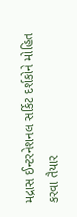મદ્રાસ ઈન્ટરનેશનલ સર્કિટ દર્શકોને મોહિત કરવા તૈયાર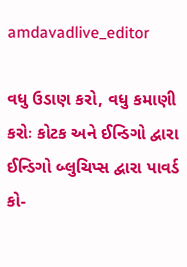amdavadlive_editor

વધુ ઉડાણ કરો, વધુ કમાણી કરોઃ કોટક અને ઈન્ડિગો દ્વારા ઈન્ડિગો બ્લુચિપ્સ દ્વારા પાવર્ડ કો-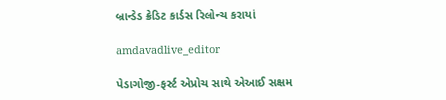બ્રાન્ડેડ ક્રેડિટ કાર્ડસ રિલોન્ચ કરાયાં

amdavadlive_editor

પેડાગોજી-ફર્સ્ટ એપ્રોચ સાથે એઆઈ સક્ષમ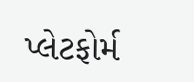પ્લેટફોર્મ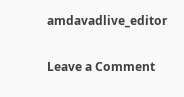amdavadlive_editor

Leave a Comment